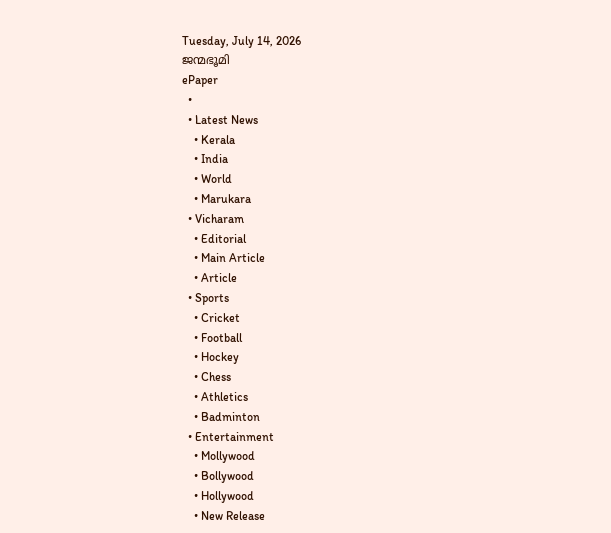Tuesday, July 14, 2026
ജന്മഭൂമി
ePaper
  •
  • Latest News
    • Kerala
    • India
    • World
    • Marukara
  • Vicharam
    • Editorial
    • Main Article
    • Article
  • Sports
    • Cricket
    • Football
    • Hockey
    • Chess
    • Athletics
    • Badminton
  • Entertainment
    • Mollywood
    • Bollywood
    • Hollywood
    • New Release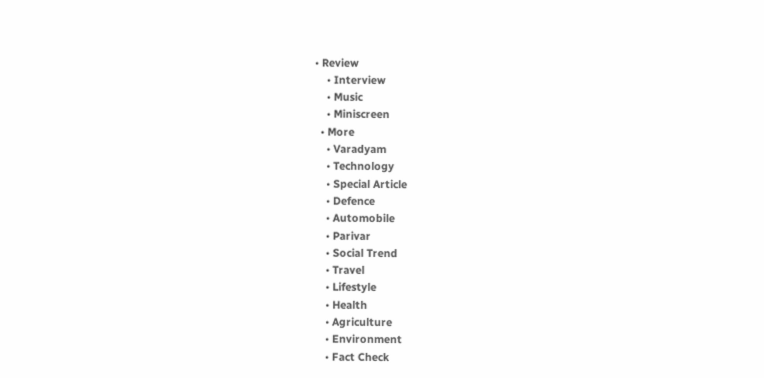• Review
    • Interview
    • Music
    • Miniscreen
  • More
    • Varadyam
    • Technology
    • Special Article
    • Defence
    • Automobile
    • Parivar
    • Social Trend
    • Travel
    • Lifestyle
    • Health
    • Agriculture
    • Environment
    • Fact Check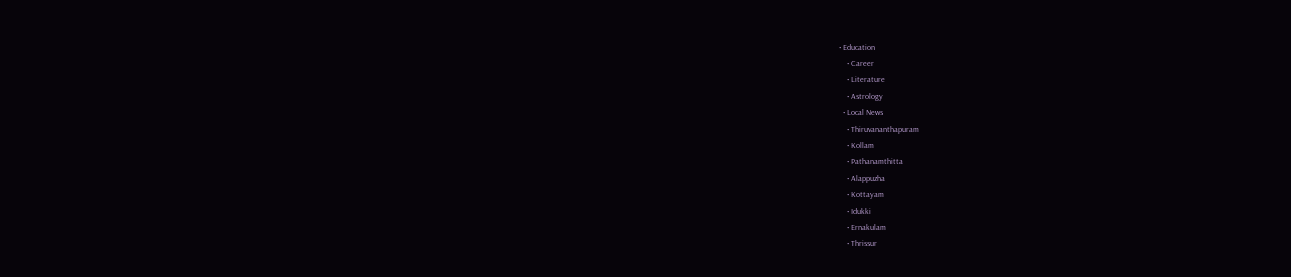• Education
    • Career
    • Literature
    • Astrology
  • Local News
    • Thiruvananthapuram
    • Kollam
    • Pathanamthitta
    • Alappuzha
    • Kottayam
    • Idukki
    • Ernakulam
    • Thrissur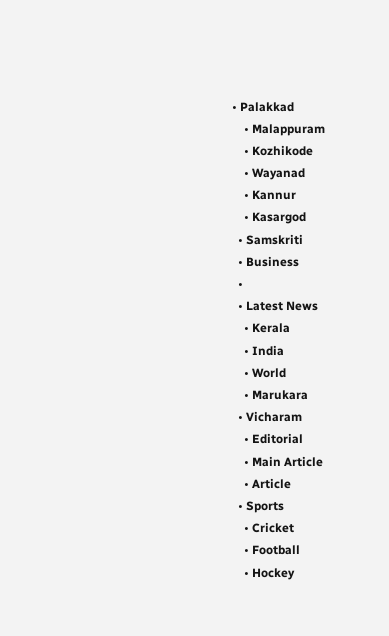• Palakkad
    • Malappuram
    • Kozhikode
    • Wayanad
    • Kannur
    • Kasargod
  • Samskriti
  • Business
  •
  • Latest News
    • Kerala
    • India
    • World
    • Marukara
  • Vicharam
    • Editorial
    • Main Article
    • Article
  • Sports
    • Cricket
    • Football
    • Hockey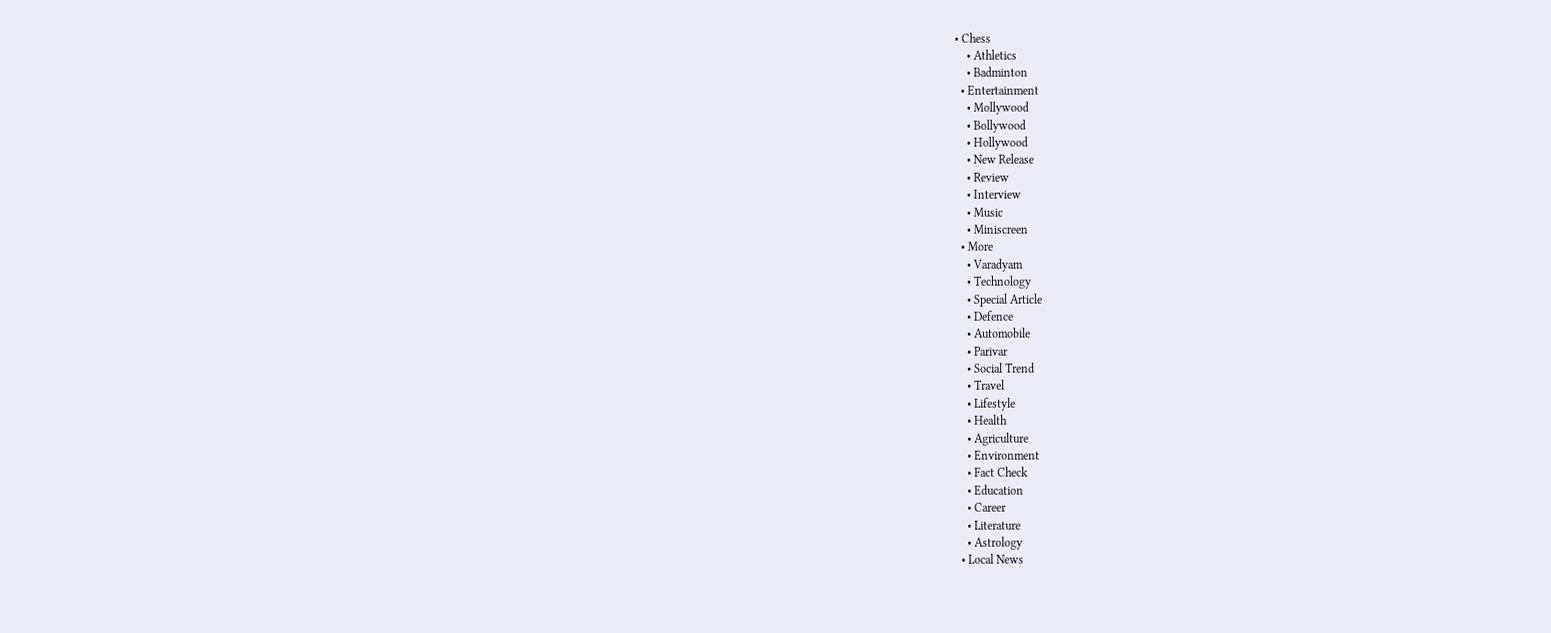• Chess
    • Athletics
    • Badminton
  • Entertainment
    • Mollywood
    • Bollywood
    • Hollywood
    • New Release
    • Review
    • Interview
    • Music
    • Miniscreen
  • More
    • Varadyam
    • Technology
    • Special Article
    • Defence
    • Automobile
    • Parivar
    • Social Trend
    • Travel
    • Lifestyle
    • Health
    • Agriculture
    • Environment
    • Fact Check
    • Education
    • Career
    • Literature
    • Astrology
  • Local News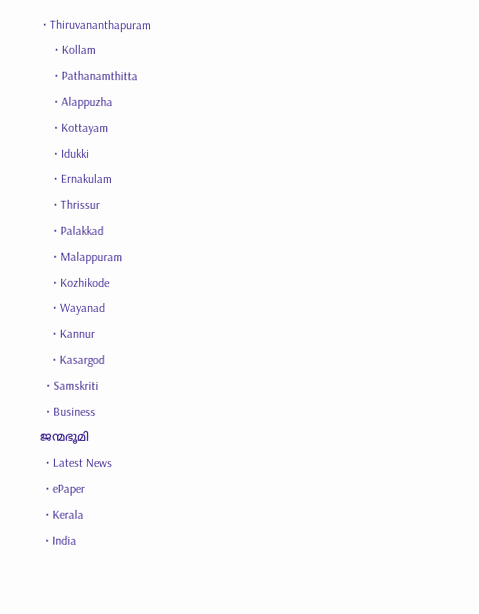• Thiruvananthapuram
    • Kollam
    • Pathanamthitta
    • Alappuzha
    • Kottayam
    • Idukki
    • Ernakulam
    • Thrissur
    • Palakkad
    • Malappuram
    • Kozhikode
    • Wayanad
    • Kannur
    • Kasargod
  • Samskriti
  • Business
ജന്മഭൂമി
  • Latest News
  • ePaper
  • Kerala
  • India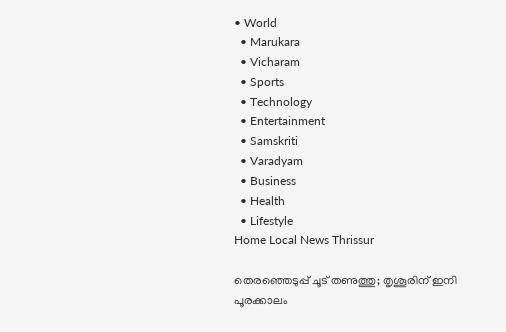• World
  • Marukara
  • Vicharam
  • Sports
  • Technology
  • Entertainment
  • Samskriti
  • Varadyam
  • Business
  • Health
  • Lifestyle
Home Local News Thrissur

തെരഞ്ഞെടുപ്പ് ചൂട് തണുത്തു; തൃശൂരിന് ഇനി പൂരക്കാലം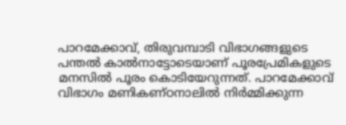പാറമേക്കാവ്, തിരുവമ്പാടി വിഭാഗങ്ങളുടെ പന്തല്‍ കാല്‍നാട്ടോടെയാണ് പൂരപ്രേമികളുടെ മനസില്‍ പൂരം കൊടിയേറുന്നത്. പാറമേക്കാവ് വിഭാഗം മണികണ്ഠനാലില്‍ നിര്‍മ്മിക്കുന്ന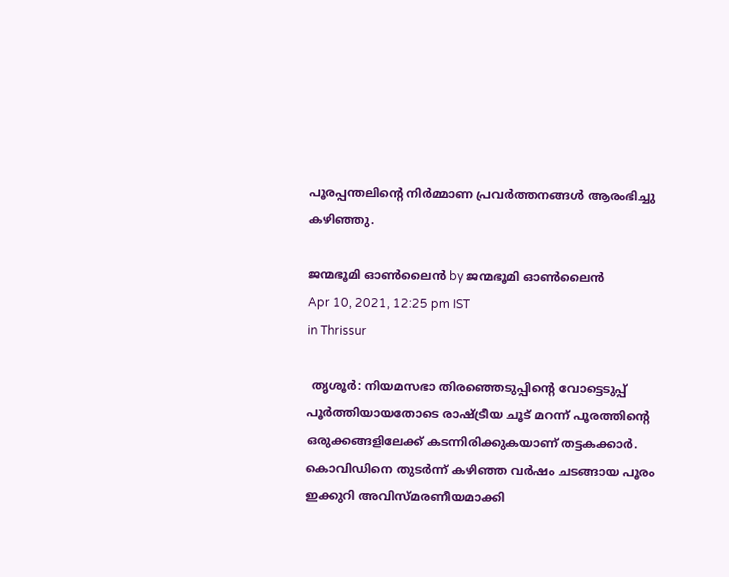പൂരപ്പന്തലിന്റെ നിര്‍മ്മാണ പ്രവര്‍ത്തനങ്ങള്‍ ആരംഭിച്ചു കഴിഞ്ഞു.

ജന്മഭൂമി ഓണ്‍ലൈന്‍ by ജന്മഭൂമി ഓണ്‍ലൈന്‍
Apr 10, 2021, 12:25 pm IST
in Thrissur

 തൃശൂര്‍: നിയമസഭാ തിരഞ്ഞെടുപ്പിന്റെ വോട്ടെടുപ്പ് പൂര്‍ത്തിയായതോടെ രാഷ്‌ട്രീയ ചൂട് മറന്ന് പൂരത്തിന്റെ ഒരുക്കങ്ങളിലേക്ക് കടന്നിരിക്കുകയാണ് തട്ടകക്കാര്‍. കൊവിഡിനെ തുടര്‍ന്ന് കഴിഞ്ഞ വര്‍ഷം ചടങ്ങായ പൂരം ഇക്കുറി അവിസ്മരണീയമാക്കി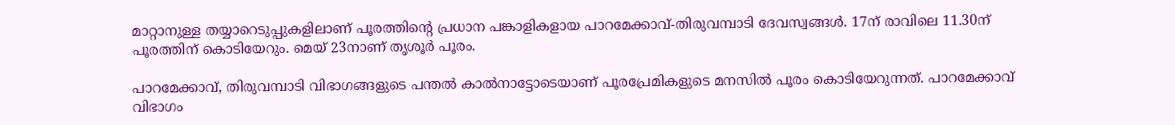മാറ്റാനുള്ള തയ്യാറെടുപ്പുകളിലാണ് പൂരത്തിന്റെ പ്രധാന പങ്കാളികളായ പാറമേക്കാവ്-തിരുവമ്പാടി ദേവസ്വങ്ങള്‍. 17ന് രാവിലെ 11.30ന് പൂരത്തിന് കൊടിയേറും. മെയ് 23നാണ് തൃശൂര്‍ പൂരം.

പാറമേക്കാവ്, തിരുവമ്പാടി വിഭാഗങ്ങളുടെ പന്തല്‍ കാല്‍നാട്ടോടെയാണ് പൂരപ്രേമികളുടെ മനസില്‍ പൂരം കൊടിയേറുന്നത്. പാറമേക്കാവ് വിഭാഗം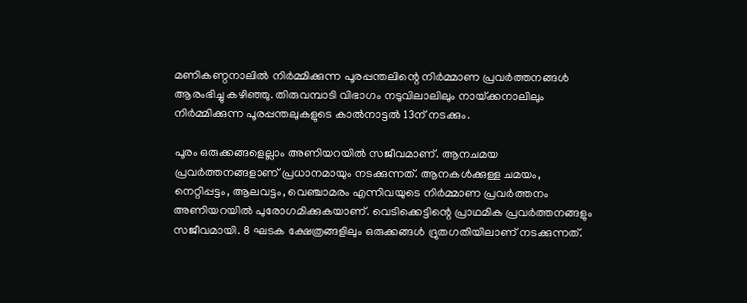മണികണ്ഠനാലില്‍ നിര്‍മ്മിക്കുന്ന പൂരപ്പന്തലിന്റെ നിര്‍മ്മാണ പ്രവര്‍ത്തനങ്ങള്‍ ആരംഭിച്ചു കഴിഞ്ഞു. തിരുവമ്പാടി വിഭാഗം നടുവിലാലിലും നായ്‌ക്കനാലിലും നിര്‍മ്മിക്കുന്ന പൂരപ്പന്തലുകളുടെ കാല്‍നാട്ടല്‍ 13ന് നടക്കും.

പൂരം ഒരുക്കങ്ങളെല്ലാം അണിയറയില്‍ സജീവമാണ്. ആനചമയ പ്രവര്‍ത്തനങ്ങളാണ് പ്രധാനമായും നടക്കുന്നത്. ആനകള്‍ക്കുള്ള ചമയം, നെറ്റിപ്പട്ടം, ആലവട്ടം, വെഞ്ചാമരം എന്നിവയുടെ നിര്‍മ്മാണ പ്രവര്‍ത്തനം അണിയറയില്‍ പുരോഗമിക്കുകയാണ്. വെടിക്കെട്ടിന്റെ പ്രാഥമിക പ്രവര്‍ത്തനങ്ങളും സജീവമായി. 8 ഘടക ക്ഷേത്രങ്ങളിലും ഒരുക്കങ്ങള്‍ ദ്രുതഗതിയിലാണ് നടക്കുന്നത്.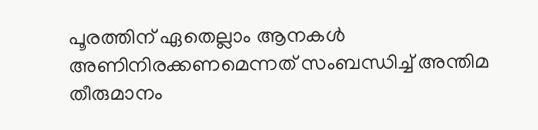പൂരത്തിന് ഏതെല്ലാം ആനകള്‍ അണിനിരക്കണമെന്നത് സംബന്ധിച്ച് അന്തിമ തീരുമാനം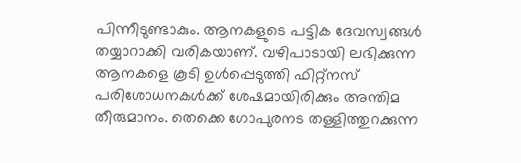പിന്നീടുണ്ടാകും. ആനകളുടെ പട്ടിക ദേവസ്വങ്ങള്‍ തയ്യാറാക്കി വരികയാണ്. വഴിപാടായി ലഭിക്കുന്ന ആനകളെ കൂടി ഉള്‍പ്പെടുത്തി ഫിറ്റ്നസ് പരിശോധനകള്‍ക്ക് ശേഷമായിരിക്കും അന്തിമ തീരുമാനം. തെക്കെ ഗോപുരനട തള്ളിത്തുറക്കുന്ന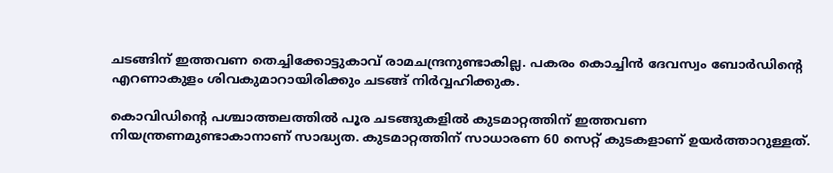ചടങ്ങിന് ഇത്തവണ തെച്ചിക്കോട്ടുകാവ് രാമചന്ദ്രനുണ്ടാകില്ല. പകരം കൊച്ചിന്‍ ദേവസ്വം ബോര്‍ഡിന്റെ എറണാകുളം ശിവകുമാറായിരിക്കും ചടങ്ങ് നിര്‍വ്വഹിക്കുക.

കൊവിഡിന്റെ പശ്ചാത്തലത്തില്‍ പൂര ചടങ്ങുകളില്‍ കുടമാറ്റത്തിന് ഇത്തവണ നിയന്ത്രണമുണ്ടാകാനാണ് സാദ്ധ്യത. കുടമാറ്റത്തിന് സാധാരണ 60 സെറ്റ് കുടകളാണ് ഉയര്‍ത്താറുള്ളത്.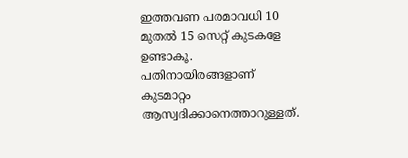ഇത്തവണ പരമാവധി 10 മുതല്‍ 15 സെറ്റ് കുടകളേ ഉണ്ടാകൂ. പതിനായിരങ്ങളാണ് കുടമാറ്റം ആസ്വദിക്കാനെത്താറുള്ളത്.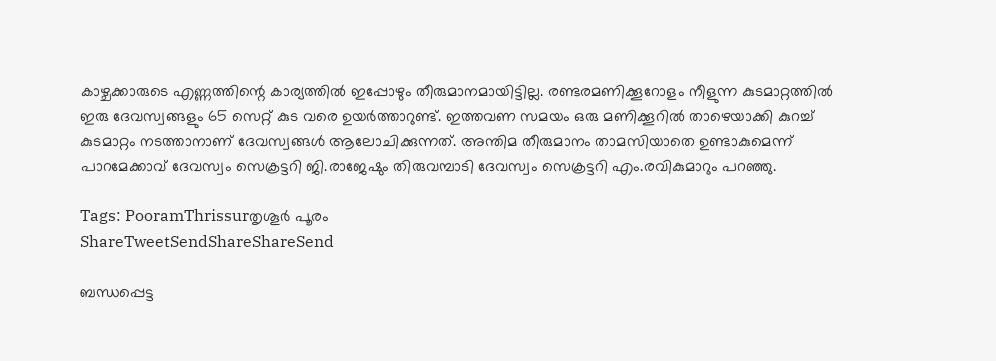കാഴ്ചക്കാരുടെ എണ്ണത്തിന്റെ കാര്യത്തില്‍ ഇപ്പോഴും തീരുമാനമായിട്ടില്ല. രണ്ടരമണിക്കൂറോളം നീളുന്ന കുടമാറ്റത്തില്‍ ഇരു ദേവസ്വങ്ങളും 65 സെറ്റ് കുട വരെ ഉയര്‍ത്താറുണ്ട്. ഇത്തവണ സമയം ഒരു മണിക്കൂറില്‍ താഴെയാക്കി കുറച്ച് കുടമാറ്റം നടത്താനാണ് ദേവസ്വങ്ങള്‍ ആലോചിക്കുന്നത്. അന്തിമ തീരുമാനം താമസിയാതെ ഉണ്ടാകുമെന്ന് പാറമേക്കാവ് ദേവസ്വം സെക്രട്ടറി ജി.രാജേഷും തിരുവമ്പാടി ദേവസ്വം സെക്രട്ടറി എം.രവികുമാറും പറഞ്ഞു.

Tags: PooramThrissurതൃശൂര്‍ പൂരം
ShareTweetSendShareShareSend

ബന്ധപ്പെട്ട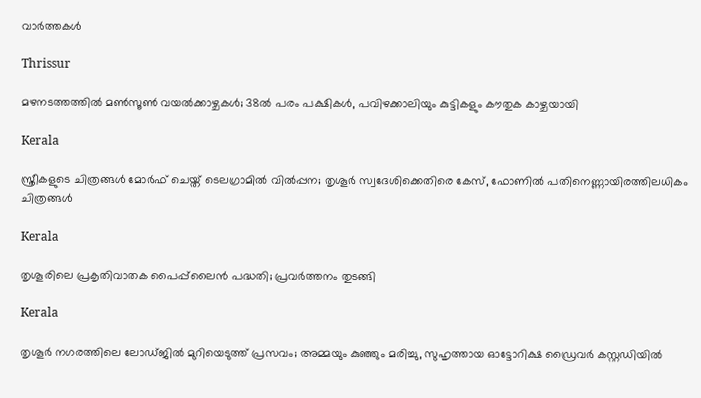വാര്‍ത്തകള്‍

Thrissur

മഴനടത്തത്തിൽ മൺസൂൺ വയൽക്കാഴ്ചകൾ; 38ല്‍ പരം പക്ഷികൾ, പവിഴക്കാലിയും കുട്ടികളും കൗതുക കാഴ്ചയായി

Kerala

സ്ത്രീകളുടെ ചിത്രങ്ങൾ മോർഫ്‌ ചെയ്ത്‌ ടെലഗ്രാമിൽ വിൽപ്പന; തൃശൂർ സ്വദേശിക്കെതിരെ കേസ്, ഫോണിൽ പതിനെണ്ണായിരത്തിലധികം ചിത്രങ്ങൾ

Kerala

തൃശൂരിലെ പ്രകൃതിവാതക പൈപ്പ്‌ലൈന്‍ പദ്ധതി; പ്രവര്‍ത്തനം തുടങ്ങി

Kerala

തൃശൂർ നഗരത്തിലെ ലോഡ്ജിൽ മുറിയെടുത്ത് പ്രസവം; അമ്മയും കുഞ്ഞും മരിച്ചു, സുഹൃത്തായ ഓട്ടോറിക്ഷ ഡ്രൈവർ കസ്റ്റഡിയിൽ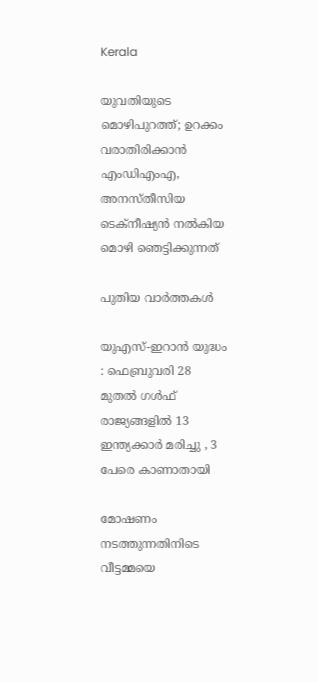Kerala

യുവതിയുടെ മൊഴിപുറത്ത്; ഉറക്കം വരാതിരിക്കാന്‍ എംഡിഎംഎ, അനസ്തീസിയ ടെക്നീഷ്യന്‍ നൽകിയ മൊഴി ഞെട്ടിക്കുന്നത്

പുതിയ വാര്‍ത്തകള്‍

യുഎസ്-ഇറാൻ യുദ്ധം : ഫെബ്രുവരി 28 മുതൽ ഗൾഫ് രാജ്യങ്ങളിൽ 13 ഇന്ത്യക്കാർ മരിച്ചു , 3 പേരെ കാണാതായി

മോഷണം നടത്തുന്നതിനിടെ വീട്ടമ്മയെ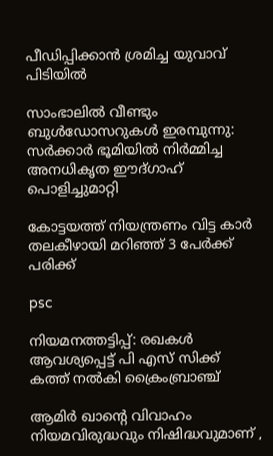പീഡിപ്പിക്കാന്‍ ശ്രമിച്ച യുവാവ് പിടിയില്‍

സാംഭാലിൽ വീണ്ടും ബുൾഡോസറുകൾ ഇരമ്പുന്നു: സർക്കാർ ഭൂമിയിൽ നിർമ്മിച്ച അനധികൃത ഈദ്ഗാഹ് പൊളിച്ചുമാറ്റി

കോട്ടയത്ത് നിയന്ത്രണം വിട്ട കാര്‍ തലകീഴായി മറിഞ്ഞ് 3 പേര്‍ക്ക് പരിക്ക്

psc

നിയമനത്തട്ടിപ്പ്: രഖകള്‍ ആവശ്യപ്പെട്ട് പി എസ് സിക്ക് കത്ത് നല്‍കി ക്രൈംബ്രാഞ്ച്

ആമിർ ഖാന്റെ വിവാഹം നിയമവിരുദ്ധവും നിഷിദ്ധവുമാണ് ,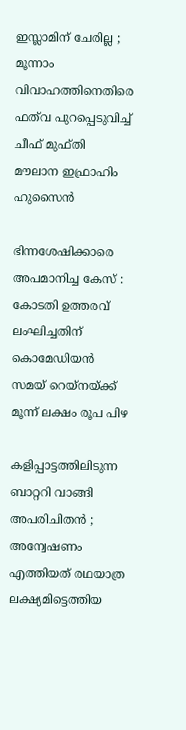ഇസ്ലാമിന് ചേരില്ല ; മൂന്നാം വിവാഹത്തിനെതിരെ ഫത്‌വ പുറപ്പെടുവിച്ച് ചീഫ് മുഫ്തി മൗലാന ഇഫ്രാഹിം ഹുസൈൻ

ഭിന്നശേഷിക്കാരെ അപമാനിച്ച കേസ് : കോടതി ഉത്തരവ് ലംഘിച്ചതിന് കൊമേഡിയന്‍ സമയ് റെയ്നയ്‌ക്ക് മൂന്ന് ലക്ഷം രൂപ പിഴ

കളിപ്പാട്ടത്തിലിടുന്ന ബാറ്ററി വാങ്ങി അപരിചിതൻ ; അന്വേഷണം എത്തിയത് രഥയാത്ര ലക്ഷ്യമിട്ടെത്തിയ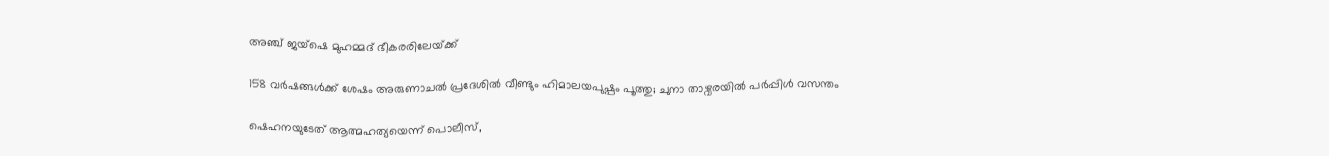അഞ്ച് ജയ്ഷെ മുഹമ്മദ് ഭീകരരിലേയ്‌ക്ക്

158 വര്‍ഷങ്ങള്‍ക്ക് ശേഷം അരുണാചല്‍ പ്രദേശില്‍ വീണ്ടും ഹിമാലയപുഷ്പം പൂത്തു; ചുനാ താഴ്വരയില്‍ പര്‍പ്പിള്‍ വസന്തം

ഷെഹനയുടേത് ആത്മഹത്യയെന്ന് പൊലീസ്,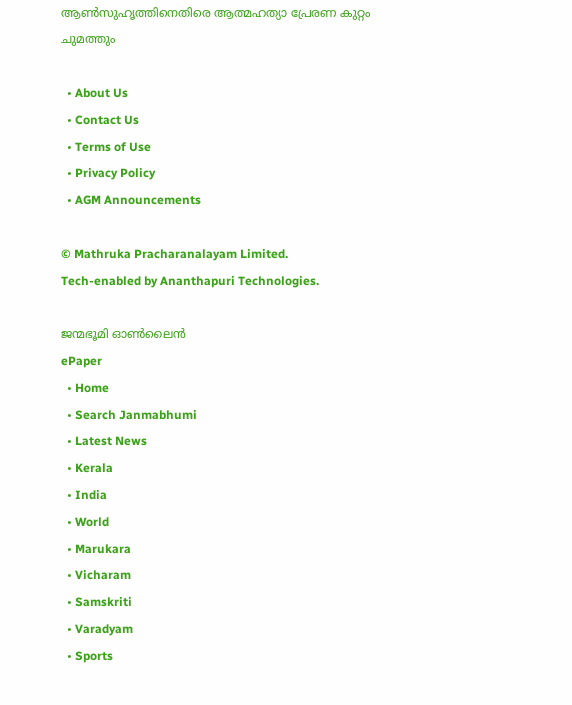ആണ്‍സുഹൃത്തിനെതിരെ ആത്മഹത്യാ പ്രേരണ കുറ്റം ചുമത്തും

  • About Us
  • Contact Us
  • Terms of Use
  • Privacy Policy
  • AGM Announcements

© Mathruka Pracharanalayam Limited.
Tech-enabled by Ananthapuri Technologies.

ജന്മഭൂമി ഓണ്‍ലൈന്‍
ePaper
  • Home
  • Search Janmabhumi
  • Latest News
  • Kerala
  • India
  • World
  • Marukara
  • Vicharam
  • Samskriti
  • Varadyam
  • Sports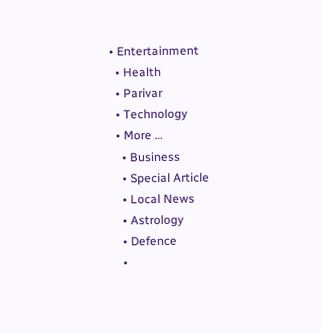• Entertainment
  • Health
  • Parivar
  • Technology
  • More …
    • Business
    • Special Article
    • Local News
    • Astrology
    • Defence
    •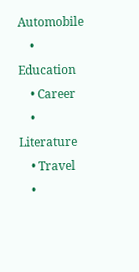Automobile
    • Education
    • Career
    • Literature
    • Travel
    •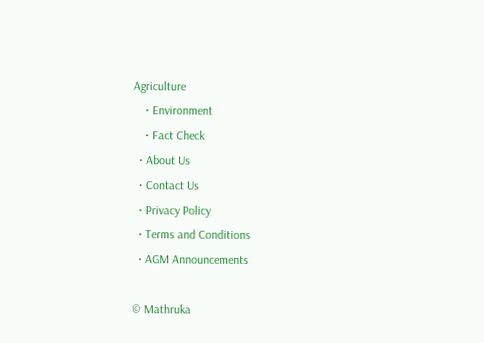Agriculture
    • Environment
    • Fact Check
  • About Us
  • Contact Us
  • Privacy Policy
  • Terms and Conditions
  • AGM Announcements

© Mathruka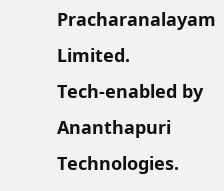Pracharanalayam Limited.
Tech-enabled by Ananthapuri Technologies.